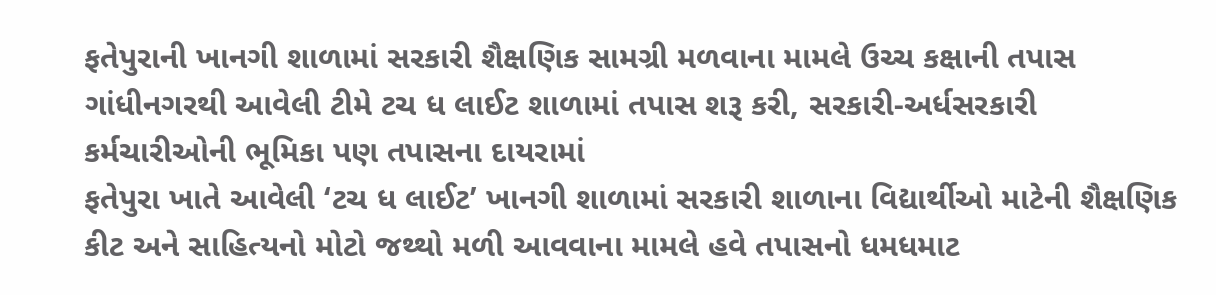ફતેપુરાની ખાનગી શાળામાં સરકારી શૈક્ષણિક સામગ્રી મળવાના મામલે ઉચ્ચ કક્ષાની તપાસ ગાંધીનગરથી આવેલી ટીમે ટચ ધ લાઈટ શાળામાં તપાસ શરૂ કરી, સરકારી-અર્ધસરકારી કર્મચારીઓની ભૂમિકા પણ તપાસના દાયરામાં
ફતેપુરા ખાતે આવેલી ‘ટચ ધ લાઈટ’ ખાનગી શાળામાં સરકારી શાળાના વિદ્યાર્થીઓ માટેની શૈક્ષણિક કીટ અને સાહિત્યનો મોટો જથ્થો મળી આવવાના મામલે હવે તપાસનો ધમધમાટ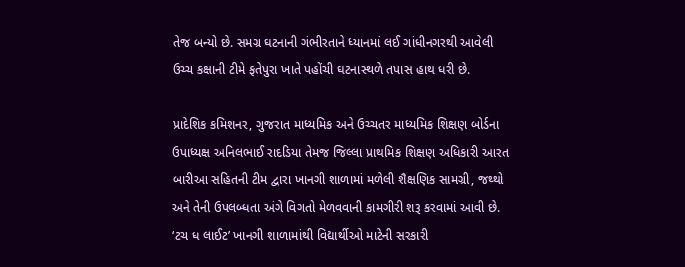તેજ બન્યો છે. સમગ્ર ઘટનાની ગંભીરતાને ધ્યાનમાં લઈ ગાંધીનગરથી આવેલી ઉચ્ચ કક્ષાની ટીમે ફતેપુરા ખાતે પહોંચી ઘટનાસ્થળે તપાસ હાથ ધરી છે.

પ્રાદેશિક કમિશનર, ગુજરાત માધ્યમિક અને ઉચ્ચતર માધ્યમિક શિક્ષણ બોર્ડના ઉપાધ્યક્ષ અનિલભાઈ રાદડિયા તેમજ જિલ્લા પ્રાથમિક શિક્ષણ અધિકારી આરત બારીઆ સહિતની ટીમ દ્વારા ખાનગી શાળામાં મળેલી શૈક્ષણિક સામગ્રી, જથ્થો અને તેની ઉપલબ્ધતા અંગે વિગતો મેળવવાની કામગીરી શરૂ કરવામાં આવી છે.
‘ટચ ધ લાઈટ’ ખાનગી શાળામાંથી વિદ્યાર્થીઓ માટેની સરકારી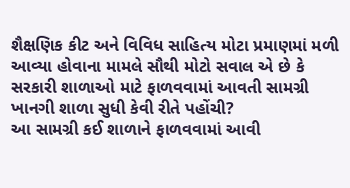શૈક્ષણિક કીટ અને વિવિધ સાહિત્ય મોટા પ્રમાણમાં મળી આવ્યા હોવાના મામલે સૌથી મોટો સવાલ એ છે કે સરકારી શાળાઓ માટે ફાળવવામાં આવતી સામગ્રી ખાનગી શાળા સુધી કેવી રીતે પહોંચી?
આ સામગ્રી કઈ શાળાને ફાળવવામાં આવી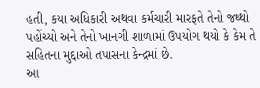હતી, કયા અધિકારી અથવા કર્મચારી મારફતે તેનો જથ્થો પહોંચ્યો અને તેનો ખાનગી શાળામાં ઉપયોગ થયો કે કેમ તે સહિતના મુદ્દાઓ તપાસના કેન્દ્રમાં છે.
આ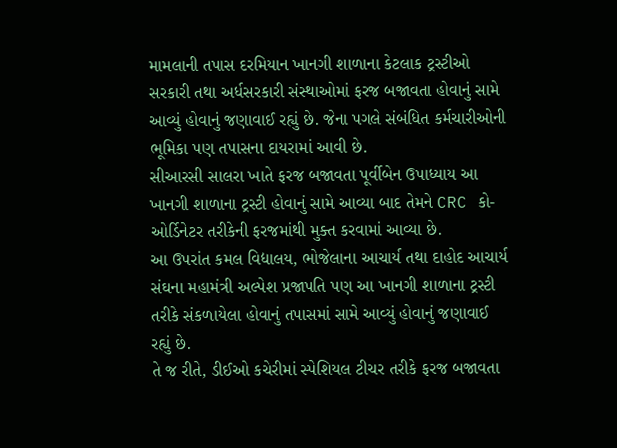મામલાની તપાસ દરમિયાન ખાનગી શાળાના કેટલાક ટ્રસ્ટીઓ સરકારી તથા અર્ધસરકારી સંસ્થાઓમાં ફરજ બજાવતા હોવાનું સામે આવ્યું હોવાનું જણાવાઈ રહ્યું છે. જેના પગલે સંબંધિત કર્મચારીઓની ભૂમિકા પણ તપાસના દાયરામાં આવી છે.
સીઆરસી સાલરા ખાતે ફરજ બજાવતા પૂર્વીબેન ઉપાધ્યાય આ ખાનગી શાળાના ટ્રસ્ટી હોવાનું સામે આવ્યા બાદ તેમને CRC કો-ઓર્ડિનેટર તરીકેની ફરજમાંથી મુક્ત કરવામાં આવ્યા છે.
આ ઉપરાંત કમલ વિદ્યાલય, ભોજેલાના આચાર્ય તથા દાહોદ આચાર્ય સંઘના મહામંત્રી અલ્પેશ પ્રજાપતિ પણ આ ખાનગી શાળાના ટ્રસ્ટી તરીકે સંકળાયેલા હોવાનું તપાસમાં સામે આવ્યું હોવાનું જણાવાઈ રહ્યું છે.
તે જ રીતે, ડીઈઓ કચેરીમાં સ્પેશિયલ ટીચર તરીકે ફરજ બજાવતા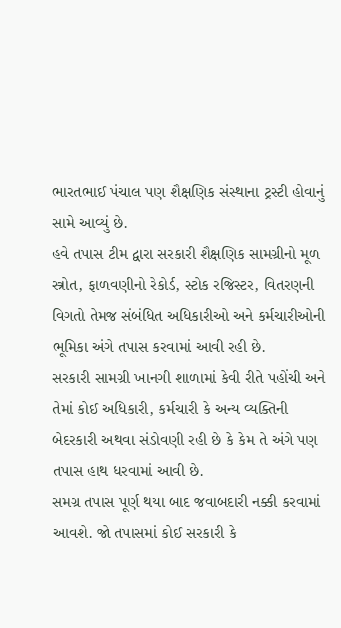ભારતભાઈ પંચાલ પણ શૈક્ષણિક સંસ્થાના ટ્રસ્ટી હોવાનું સામે આવ્યું છે.
હવે તપાસ ટીમ દ્વારા સરકારી શૈક્ષણિક સામગ્રીનો મૂળ સ્ત્રોત, ફાળવણીનો રેકોર્ડ, સ્ટોક રજિસ્ટર, વિતરણની વિગતો તેમજ સંબંધિત અધિકારીઓ અને કર્મચારીઓની ભૂમિકા અંગે તપાસ કરવામાં આવી રહી છે.
સરકારી સામગ્રી ખાનગી શાળામાં કેવી રીતે પહોંચી અને તેમાં કોઈ અધિકારી, કર્મચારી કે અન્ય વ્યક્તિની બેદરકારી અથવા સંડોવણી રહી છે કે કેમ તે અંગે પણ તપાસ હાથ ધરવામાં આવી છે.
સમગ્ર તપાસ પૂર્ણ થયા બાદ જવાબદારી નક્કી કરવામાં આવશે. જો તપાસમાં કોઈ સરકારી કે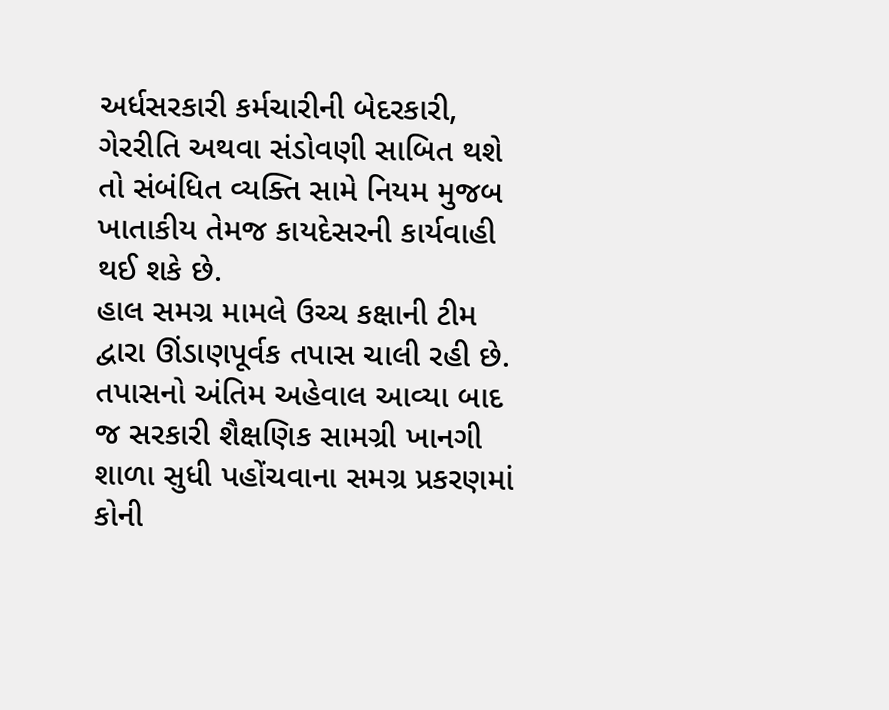અર્ધસરકારી કર્મચારીની બેદરકારી, ગેરરીતિ અથવા સંડોવણી સાબિત થશે તો સંબંધિત વ્યક્તિ સામે નિયમ મુજબ ખાતાકીય તેમજ કાયદેસરની કાર્યવાહી થઈ શકે છે.
હાલ સમગ્ર મામલે ઉચ્ચ કક્ષાની ટીમ દ્વારા ઊંડાણપૂર્વક તપાસ ચાલી રહી છે. તપાસનો અંતિમ અહેવાલ આવ્યા બાદ જ સરકારી શૈક્ષણિક સામગ્રી ખાનગી શાળા સુધી પહોંચવાના સમગ્ર પ્રકરણમાં કોની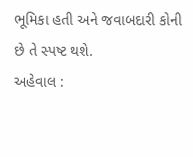ભૂમિકા હતી અને જવાબદારી કોની છે તે સ્પષ્ટ થશે.
અહેવાલ :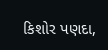કિશોર પણદા,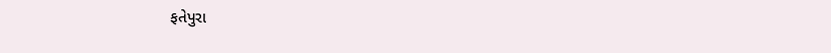ફતેપુરા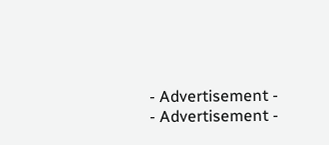- Advertisement -
- Advertisement -